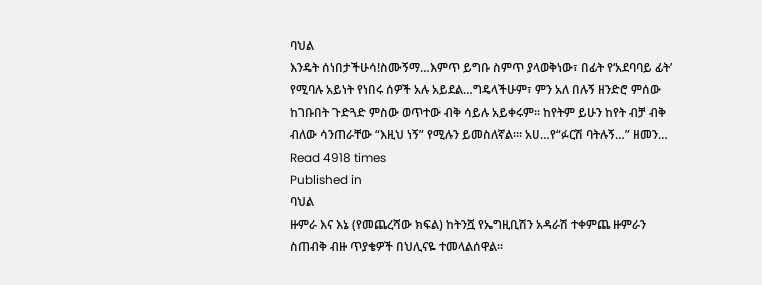ባህል
እንዴት ሰነበታችሁሳ!ስሙኝማ…እምጥ ይግቡ ስምጥ ያላወቅነው፣ በፊት የ‘አደባባይ ፊት’ የሚባሉ አይነት የነበሩ ሰዎች አሉ አይደል…ግዴላችሁም፣ ምን አለ በሉኝ ዘንድሮ ምሰው ከገቡበት ጉድጓድ ምስው ወጥተው ብቅ ሳይሉ አይቀሩም፡፡ ከየትም ይሁን ከየት ብቻ ብቅ ብለው ሳንጠራቸው “እዚህ ነኝ” የሚሉን ይመስለኛል፡፡፡ አሀ…የ“ፉርሽ ባትሉኝ…” ዘመን…
Read 4918 times
Published in
ባህል
ዙምራ እና እኔ (የመጨረሻው ክፍል) ከትንሿ የኤግዚቢሽን አዳራሽ ተቀምጨ ዙምራን ስጠብቅ ብዙ ጥያቄዎች በህሊናዬ ተመላልሰዋል፡፡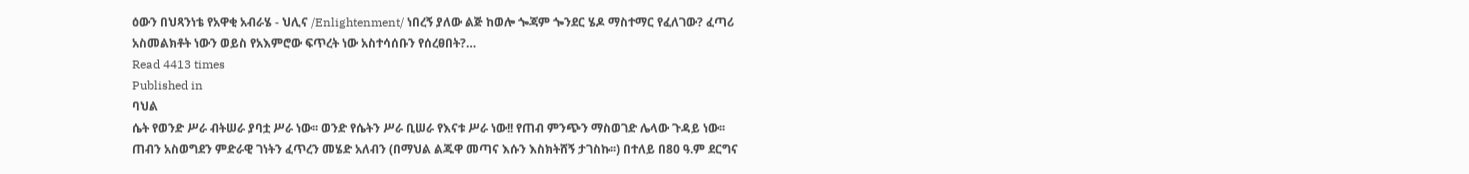ዕውን በህጻንነቴ የአዋቂ አብራሄ - ህሊና /Enlightenment/ ነበረኝ ያለው ልጅ ከወሎ ጐጃም ጐንደር ሄዶ ማስተማር የፈለገው? ፈጣሪ አስመልክቶት ነውን ወይስ የአእምሮው ፍጥረት ነው አስተሳሰቡን የሰረፀበት?…
Read 4413 times
Published in
ባህል
ሴት የወንድ ሥራ ብትሠራ ያባቷ ሥራ ነው፡፡ ወንድ የሴትን ሥራ ቢሠራ የእናቱ ሥራ ነው!! የጠብ ምንጭን ማስወገድ ሌላው ጉዳይ ነው፡፡ ጠብን አስወግደን ምድራዊ ገነትን ፈጥረን መሄድ አለብን (በማህል ልጁዋ መጣና እሱን እስክትሸኝ ታገስኩ፡፡) በተለይ በ80 ዓ.ም ደርግና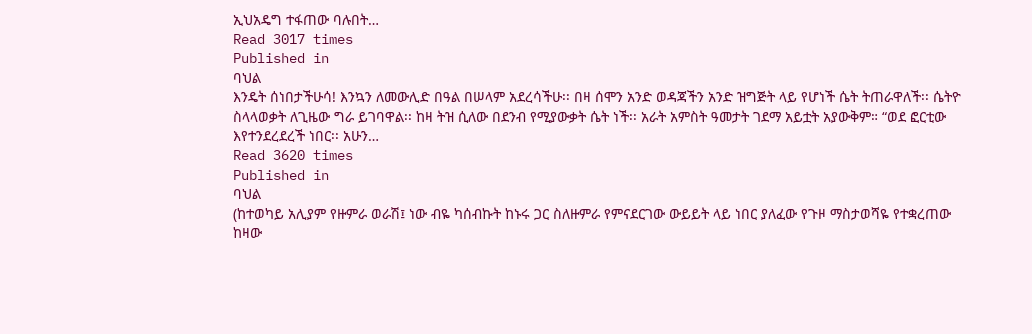ኢህአዴግ ተፋጠው ባሉበት…
Read 3017 times
Published in
ባህል
እንዴት ሰነበታችሁሳ! እንኳን ለመውሊድ በዓል በሠላም አደረሳችሁ፡፡ በዛ ሰሞን አንድ ወዳጃችን አንድ ዝግጅት ላይ የሆነች ሴት ትጠራዋለች፡፡ ሴትዮ ስላላወቃት ለጊዜው ግራ ይገባዋል፡፡ ከዛ ትዝ ሲለው በደንብ የሚያውቃት ሴት ነች፡፡ አራት አምስት ዓመታት ገደማ አይቷት አያውቅም። “ወደ ፎርቲው እየተንደረደረች ነበር፡፡ አሁን…
Read 3620 times
Published in
ባህል
(ከተወካይ አሊያም የዙምራ ወራሽ፤ ነው ብዬ ካሰብኩት ከኑሩ ጋር ስለዙምራ የምናደርገው ውይይት ላይ ነበር ያለፈው የጉዞ ማስታወሻዬ የተቋረጠው ከዛው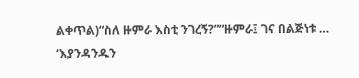ልቀጥል)“ስለ ዙምራ እስቲ ንገረኝ?”“ዙምራ፤ ገና በልጅነቱ … ‘እያንዳንዱን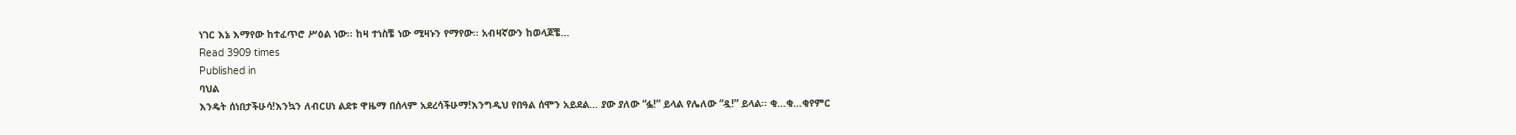ነገር እኔ እማየው ከተፈጥሮ ሥዕል ነው፡፡ ከዛ ተነስቼ ነው ሚዛኑን የማየው፡፡ አብዛኛውን ከወላጆቼ…
Read 3909 times
Published in
ባህል
እንዴት ሰነበታችሁሳ!እንኳን ለብርሀነ ልደቱ ዋዜማ በሰላም አደረሳችሁማ!እንግዲህ የበዓል ሰሞን አይደል… ያው ያለው “ፏ!” ይላል የሌለው “ዷ!” ይላል፡፡ ቂ…ቂ…ቂየምር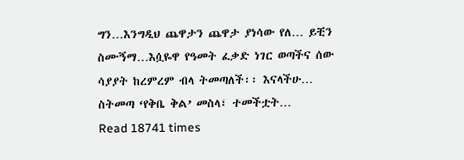ግን…እንግዲህ ጨዋታን ጨዋታ ያነሳው የለ… ይቺን ስሙኝማ…እሷዬዋ የዓመት ፈቃድ ነገር ወጣችና ሰው ሳያያት ከረምረም ብላ ትመጣለች፡፡ እናላችሁ… ስትመጣ ‘የቅቤ ቅል’ መስላ፣ ተመችቷት…
Read 18741 times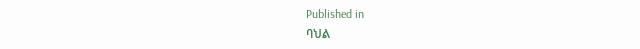Published in
ባህል